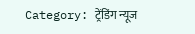Category: ट्रेंडिंग न्यूज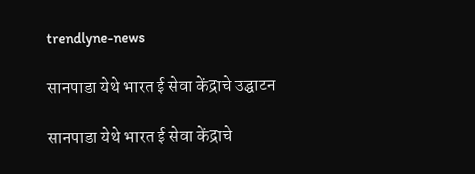trendlyne-news

सानपाडा येथे भारत ई सेवा केंद्राचे उद्घाटन

सानपाडा येथे भारत ई सेवा केंद्राचे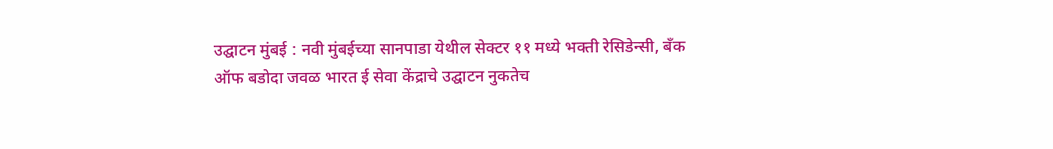उद्घाटन मुंबई : नवी मुंबईच्या सानपाडा येथील सेक्टर ११ मध्ये भक्ती रेसिडेन्सी, बँक ऑफ बडोदा जवळ भारत ई सेवा केंद्राचे उद्घाटन नुकतेच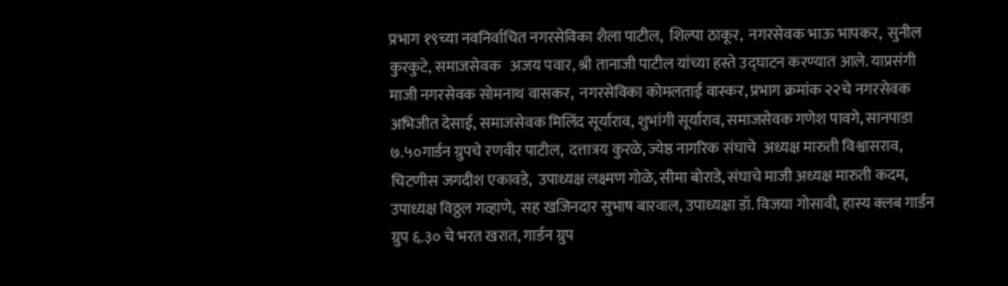प्रभाग १९च्या नवनिर्वाचित नगरसेविका शैला पाटील,  शिल्पा ठाकूर,  नगरसेवक भाऊ भापकर,  सुनील कुरकुटे, समाजसेवक   अजय पवार, श्री तानाजी पाटील यांच्या हस्ते उद्घाटन करण्यात आले. याप्रसंगी माजी नगरसेवक सोमनाथ वासकर,  नगरसेविका कोमलताई वास्कर, प्रभाग क्रमांक २२चे नगरसेवक अभिजीत देसाई, समाजसेवक मिलिंद सूर्याराव, शुभांगी सूर्याराव, समाजसेवक गणेश पावगे, सानपाडा  ७.५०गार्डन ग्रुपचे रणवीर पाटील,  दत्तात्रय कुरळे, ज्येष्ठ नागरिक संघाचे  अध्यक्ष मारुती विश्वासराव, चिटणीस जगदीश एकावडे,  उपाध्यक्ष लक्ष्मण गोळे, सीमा बोराडे, संघाचे माजी अध्यक्ष मारुती कदम,  उपाध्यक्ष विठ्ठल गव्हाणे,  सह खजिनदार सुभाष बारवाल, उपाध्यक्षा डॉ. विजया गोसावी, हास्य क्लब गार्डन ग्रुप ६.३० चे भरत खरात, गार्डन ग्रुप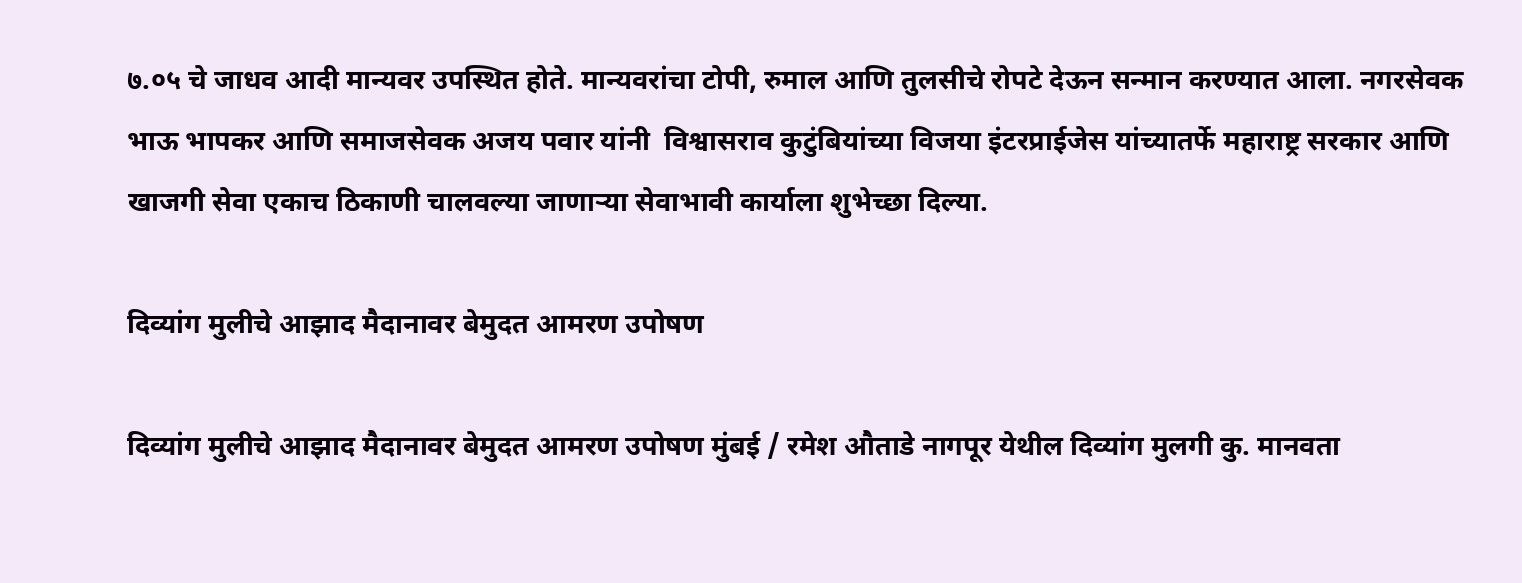७.०५ चे जाधव आदी मान्यवर उपस्थित होते. मान्यवरांचा टोपी, रुमाल आणि तुलसीचे रोपटे देऊन सन्मान करण्यात आला. नगरसेवक भाऊ भापकर आणि समाजसेवक अजय पवार यांनी  विश्वासराव कुटुंबियांच्या विजया इंटरप्राईजेस यांच्यातर्फे महाराष्ट्र सरकार आणि खाजगी सेवा एकाच ठिकाणी चालवल्या जाणाऱ्या सेवाभावी कार्याला शुभेच्छा दिल्या.

दिव्यांग मुलीचे आझाद मैदानावर बेमुदत आमरण उपोषण

दिव्यांग मुलीचे आझाद मैदानावर बेमुदत आमरण उपोषण मुंबई / रमेश औताडे नागपूर येथील दिव्यांग मुलगी कु. मानवता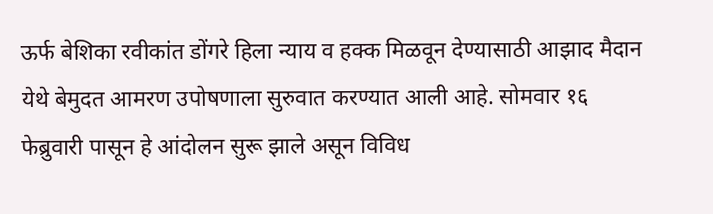ऊर्फ बेशिका रवीकांत डोंगरे हिला न्याय व हक्क मिळवून देण्यासाठी आझाद मैदान येथे बेमुदत आमरण उपोषणाला सुरुवात करण्यात आली आहे. सोमवार १६ फेब्रुवारी पासून हे आंदोलन सुरू झाले असून विविध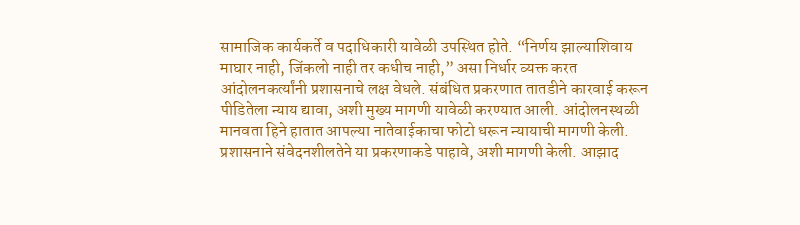सामाजिक कार्यकर्ते व पदाधिकारी यावेळी उपस्थित होते. “निर्णय झाल्याशिवाय माघार नाही, जिंकलो नाही तर कधीच नाही,” असा निर्धार व्यक्त करत आंदोलनकर्त्यांनी प्रशासनाचे लक्ष वेधले. संबंधित प्रकरणात तातडीने कारवाई करून पीडितेला न्याय द्यावा, अशी मुख्य मागणी यावेळी करण्यात आली. आंदोलनस्थळी मानवता हिने हातात आपल्या नातेवाईकाचा फोटो धरून न्यायाची मागणी केली. प्रशासनाने संवेदनशीलतेने या प्रकरणाकडे पाहावे, अशी मागणी केली. आझाद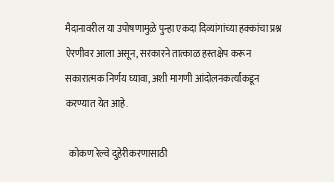मैदानावरील या उपोषणामुळे पुन्हा एकदा दिव्यांगांच्या हक्कांचा प्रश्न ऐरणीवर आला असून, सरकारने तात्काळ हस्तक्षेप करून सकारात्मक निर्णय घ्यावा, अशी मागणी आंदोलनकर्त्यांकडून करण्यात येत आहे.

  कोकण रेल्वे दुहेरीकरणासाठी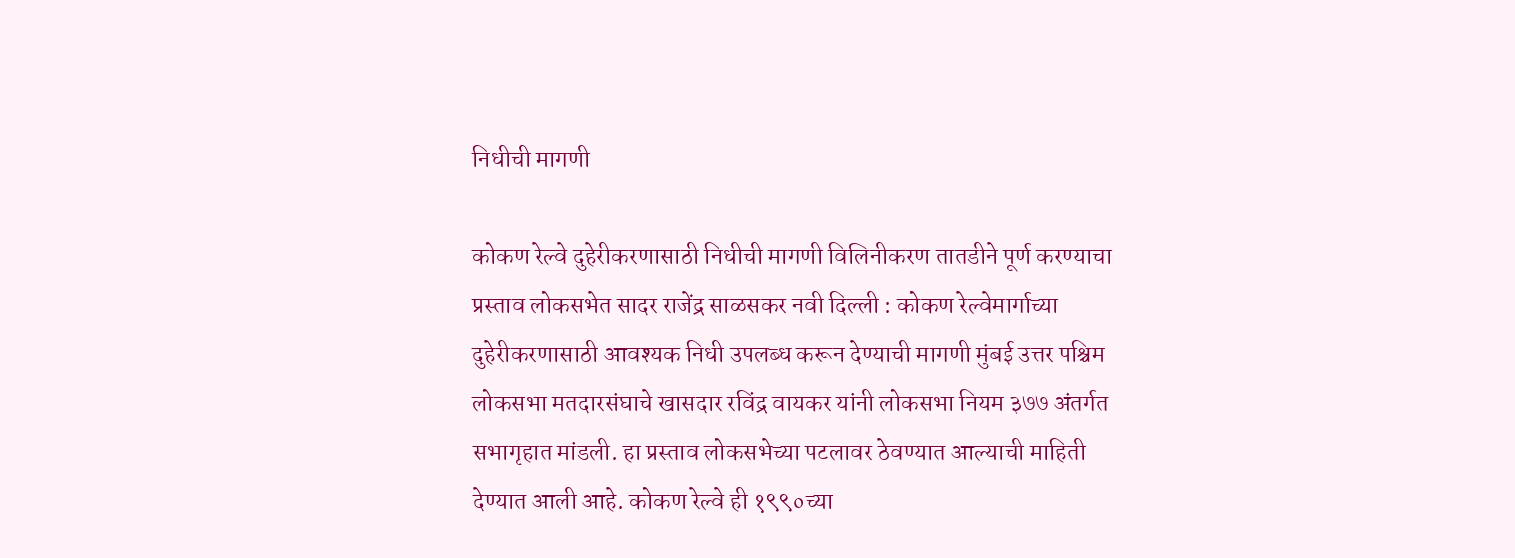निधीची मागणी

कोकण रेल्वे दुहेरीकरणासाठी निधीची मागणी विलिनीकरण तातडीने पूर्ण करण्याचा प्रस्ताव लोकसभेत सादर राजेंद्र साळसकर नवी दिल्ली : कोकण रेल्वेमार्गाच्या दुहेरीकरणासाठी आवश्यक निधी उपलब्ध करून देण्याची मागणी मुंबई उत्तर पश्चिम लोकसभा मतदारसंघाचे खासदार रविंद्र वायकर यांनी लोकसभा नियम ३७७ अंतर्गत सभागृहात मांडली. हा प्रस्ताव लोकसभेच्या पटलावर ठेवण्यात आल्याची माहिती देण्यात आली आहे. कोकण रेल्वे ही १९९०च्या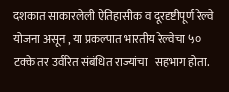दशकात साकारलेली ऐतिहासीक व दूरदृष्टीपूर्ण रेल्वे योजना असून , या प्रकल्पात भारतीय रेल्वेचा ५० टक्के तर उर्वरित संबंधित राज्यांचा   सहभाग होता.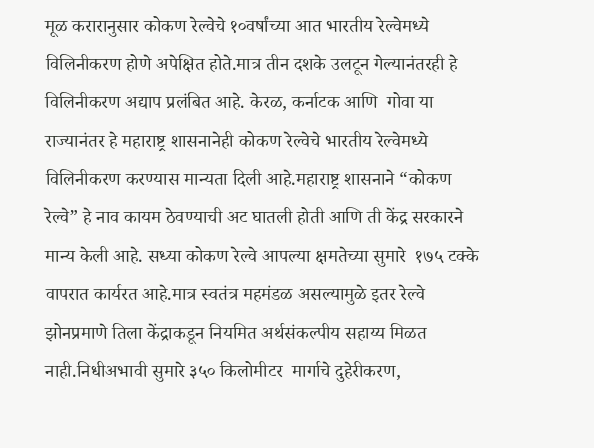मूळ करारानुसार कोकण रेल्वेचे १०वर्षांच्या आत भारतीय रेल्वेमध्ये विलिनीकरण होणे अपेक्षित होते.मात्र तीन दशके उलटून गेल्यानंतरही हे विलिनीकरण अद्याप प्रलंबित आहे. केरळ, कर्नाटक आणि  गोवा या राज्यानंतर हे महाराष्ट्र शासनानेही कोकण रेल्वेचे भारतीय रेल्वेमध्ये विलिनीकरण करण्यास मान्यता दिली आहे.महाराष्ट्र शासनाने “कोकण रेल्वे” हे नाव कायम ठेवण्याची अट घातली होती आणि ती केंद्र सरकारने मान्य केली आहे. सध्या कोकण रेल्वे आपल्या क्षमतेच्या सुमारे  १७५ टक्के वापरात कार्यरत आहे.मात्र स्वतंत्र महमंडळ असल्यामुळे इतर रेल्वे झोनप्रमाणे तिला केंद्राकडून नियमित अर्थसंकल्पीय सहाय्य मिळत नाही.निधीअभावी सुमारे ३५० किलोमीटर  मार्गाचे दुहेरीकरण,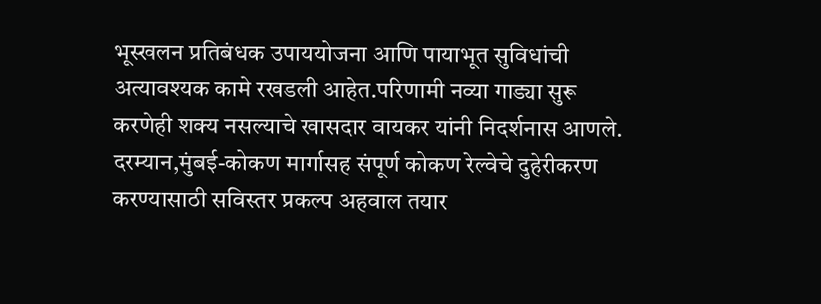भूस्खलन प्रतिबंधक उपाययोजना आणि पायाभूत सुविधांची अत्यावश्यक कामे रखडली आहेत.परिणामी नव्या गाड्या सुरू करणेही शक्य नसल्याचे खासदार वायकर यांनी निदर्शनास आणले. दरम्यान,मुंबई-कोकण मार्गासह संपूर्ण कोकण रेल्वेचे दुहेरीकरण करण्यासाठी सविस्तर प्रकल्प अहवाल तयार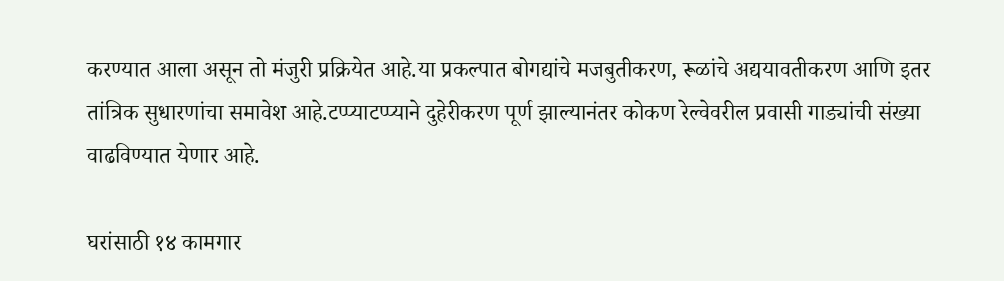करण्यात आला असून तो मंजुरी प्रक्रियेत आहे.या प्रकल्पात बोगद्यांचे मजबुतीकरण, रूळांचे अद्ययावतीकरण आणि इतर तांत्रिक सुधारणांचा समावेश आहे.टप्प्याटप्प्याने दुहेरीकरण पूर्ण झाल्यानंतर कोकण रेल्वेवरील प्रवासी गाड्यांची संख्या वाढविण्यात येणार आहे.

घरांसाठी १४ कामगार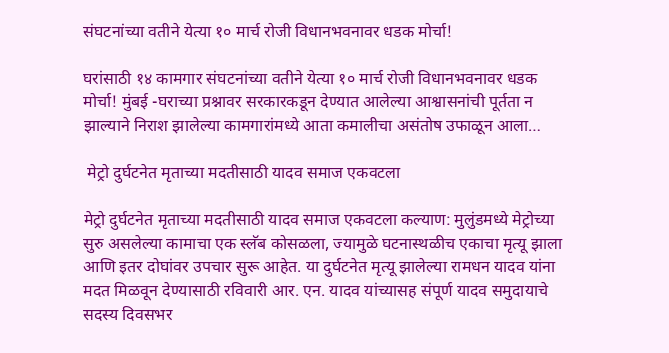संघटनांच्या वतीने येत्या १० मार्च रोजी विधानभवनावर धडक मोर्चा!

घरांसाठी १४ कामगार संघटनांच्या वतीने येत्या १० मार्च रोजी विधानभवनावर धडक मोर्चा! मुंबई -घराच्या प्रश्नावर सरकारकडून देण्यात आलेल्या आश्वासनांची पूर्तता न झाल्याने निराश झालेल्या कामगारांमध्ये आता कमालीचा असंतोष उफाळून आला…

 मेट्रो दुर्घटनेत मृताच्या मदतीसाठी यादव समाज एकवटला

मेट्रो दुर्घटनेत मृताच्या मदतीसाठी यादव समाज एकवटला कल्याण: मुलुंडमध्ये मेट्रोच्या सुरु असलेल्या कामाचा एक स्लॅब कोसळला, ज्यामुळे घटनास्थळीच एकाचा मृत्यू झाला आणि इतर दोघांवर उपचार सुरू आहेत. या दुर्घटनेत मृत्यू झालेल्या रामधन यादव यांना मदत मिळवून देण्यासाठी रविवारी आर. एन. यादव यांच्यासह संपूर्ण यादव समुदायाचे सदस्य दिवसभर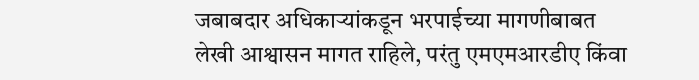जबाबदार अधिकाऱ्यांकडून भरपाईच्या मागणीबाबत लेखी आश्वासन मागत राहिले, परंतु एमएमआरडीए किंवा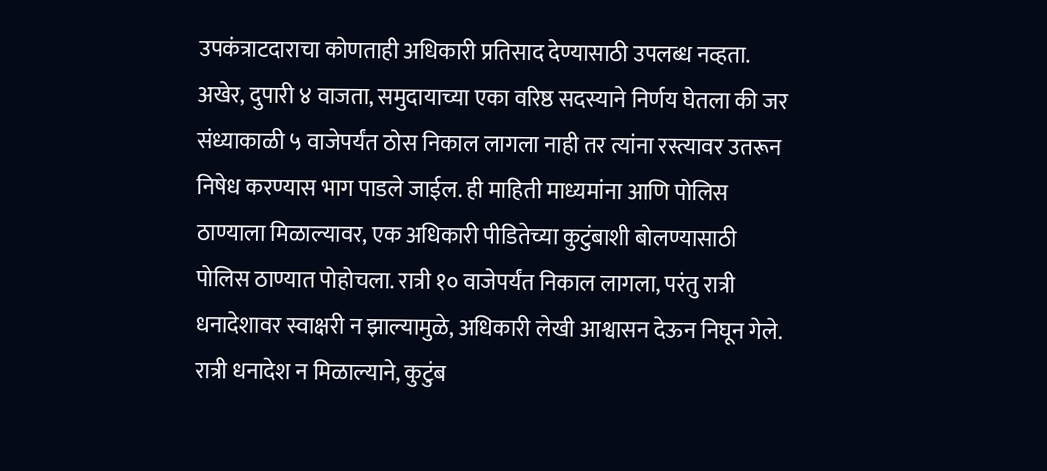उपकंत्राटदाराचा कोणताही अधिकारी प्रतिसाद देण्यासाठी उपलब्ध नव्हता. अखेर, दुपारी ४ वाजता, समुदायाच्या एका वरिष्ठ सदस्याने निर्णय घेतला की जर संध्याकाळी ५ वाजेपर्यंत ठोस निकाल लागला नाही तर त्यांना रस्त्यावर उतरून निषेध करण्यास भाग पाडले जाईल. ही माहिती माध्यमांना आणि पोलिस ठाण्याला मिळाल्यावर, एक अधिकारी पीडितेच्या कुटुंबाशी बोलण्यासाठी पोलिस ठाण्यात पोहोचला. रात्री १० वाजेपर्यंत निकाल लागला, परंतु रात्री धनादेशावर स्वाक्षरी न झाल्यामुळे, अधिकारी लेखी आश्वासन देऊन निघून गेले. रात्री धनादेश न मिळाल्याने, कुटुंब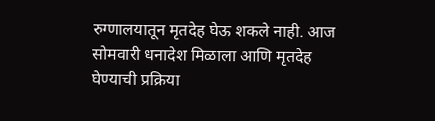रुग्णालयातून मृतदेह घेऊ शकले नाही. आज सोमवारी धनादेश मिळाला आणि मृतदेह घेण्याची प्रक्रिया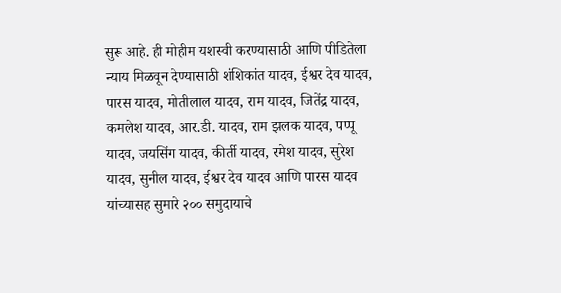सुरू आहे. ही मोहीम यशस्वी करण्यासाठी आणि पीडितेला न्याय मिळवून देण्यासाठी शंशिकांत यादव, ईश्वर देव यादव, पारस यादव, मोतीलाल यादव, राम यादव, जितेंद्र यादव, कमलेश यादव, आर.डी. यादव, राम झलक यादव, पप्पू यादव, जयसिंग यादव, कीर्ती यादव, रमेश यादव, सुरेश यादव, सुनील यादव, ईश्वर देव यादव आणि पारस यादव यांच्यासह सुमारे २०० समुदायाचे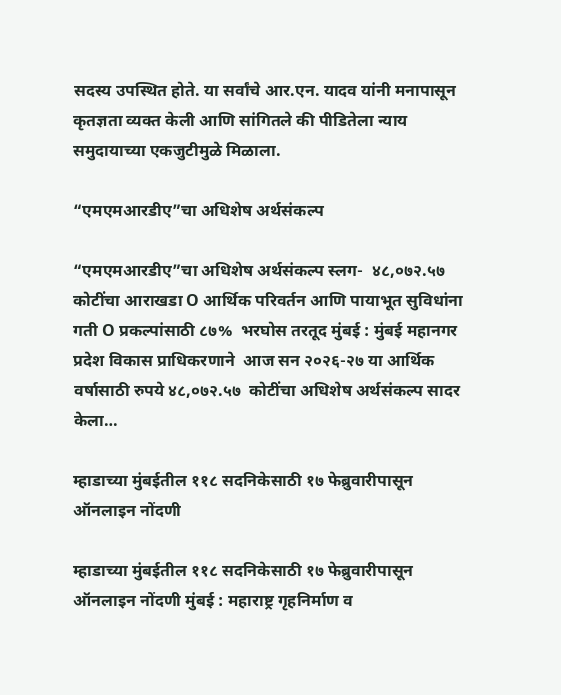सदस्य उपस्थित होते. या सर्वांचे आर.एन. यादव यांनी मनापासून कृतज्ञता व्यक्त केली आणि सांगितले की पीडितेला न्याय समुदायाच्या एकजुटीमुळे मिळाला.

“एमएमआरडीए”चा अधिशेष अर्थसंकल्प

“एमएमआरडीए”चा अधिशेष अर्थसंकल्प स्लग-  ४८,०७२.५७ कोटींचा आराखडा O आर्थिक परिवर्तन आणि पायाभूत सुविधांना गती O प्रकल्पांसाठी ८७%  भरघोस तरतूद मुंबई : मुंबई महानगर प्रदेश विकास प्राधिकरणाने  आज सन २०२६-२७ या आर्थिक वर्षासाठी रुपये ४८,०७२.५७  कोटींचा अधिशेष अर्थसंकल्प सादर केला…

म्हाडाच्या मुंबईतील ११८ सदनिकेसाठी १७ फेब्रुवारीपासून ऑनलाइन नोंदणी

म्हाडाच्या मुंबईतील ११८ सदनिकेसाठी १७ फेब्रुवारीपासून ऑनलाइन नोंदणी मुंबई : महाराष्ट्र गृहनिर्माण व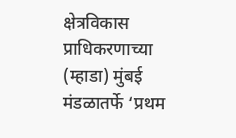क्षेत्रविकास प्राधिकरणाच्या (म्हाडा) मुंबई मंडळातर्फे ‘प्रथम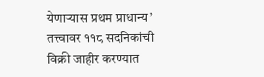येणाऱ्यास प्रथम प्राधान्य’ तत्त्वावर ११८ सदनिकांची विक्री जाहीर करण्यात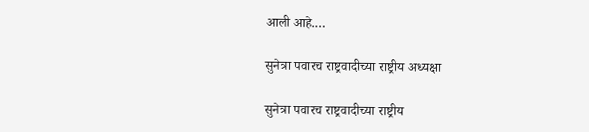आली आहे.…

सुनेत्रा पवारच राष्ट्रवादीच्या राष्ट्रीय अध्यक्षा

सुनेत्रा पवारच राष्ट्रवादीच्या राष्ट्रीय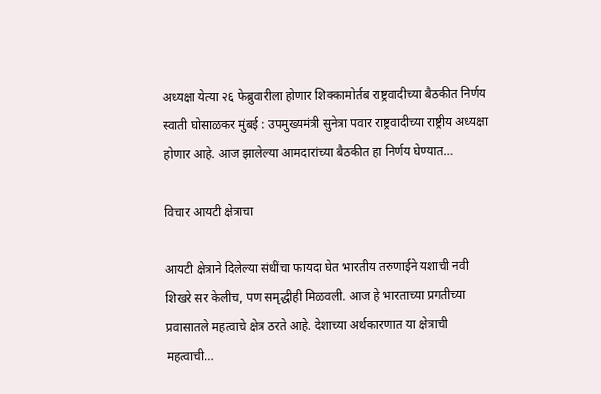अध्यक्षा येत्या २६ फेब्रुवारीला होणार शिक्कामोर्तब राष्ट्रवादीच्या बैठकीत निर्णय स्वाती घोसाळकर मुंबई : उपमुख्यमंत्री सुनेत्रा पवार राष्ट्रवादीच्या राष्ट्रीय अध्यक्षा होणार आहे. आज झालेल्या आमदारांच्या बैठकीत हा निर्णय घेण्यात…

विचार आयटी क्षेत्राचा

आयटी क्षेत्राने दिलेल्या संधींचा फायदा घेत भारतीय तरुणाईने यशाची नवी शिखरे सर केलीच, पण समृद्धीही मिळवली. आज हे भारताच्या प्रगतीच्या प्रवासातले महत्वाचे क्षेत्र ठरते आहे. देशाच्या अर्थकारणात या क्षेत्राची महत्वाची…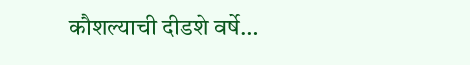कौशल्याची दीडशे वर्षे…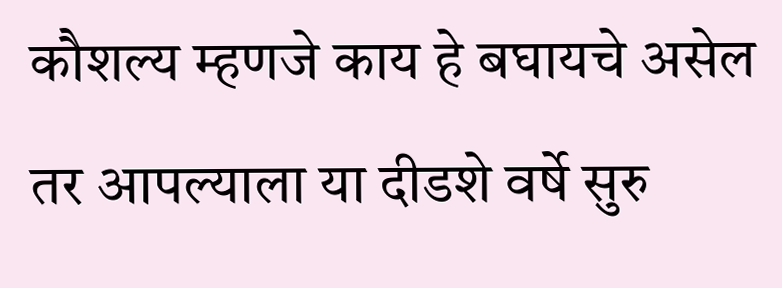कौशल्य म्हणजे काय हे बघायचे असेल तर आपल्याला या दीडशे वर्षे सुरु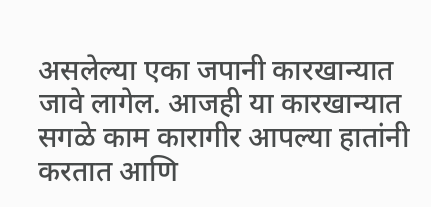असलेल्या एका जपानी कारखान्यात जावे लागेल. आजही या कारखान्यात सगळे काम कारागीर आपल्या हातांनी करतात आणि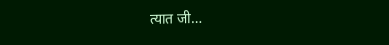त्यात जी…